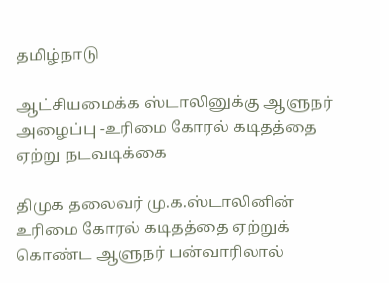தமிழ்நாடு

ஆட்சியமைக்க ஸ்டாலினுக்கு ஆளுநர் அழைப்பு -உரிமை கோரல் கடிதத்தை ஏற்று நடவடிக்கை

திமுக தலைவர் மு.க.ஸ்டாலினின் உரிமை கோரல் கடிதத்தை ஏற்றுக் கொண்ட ஆளுநர் பன்வாரிலால்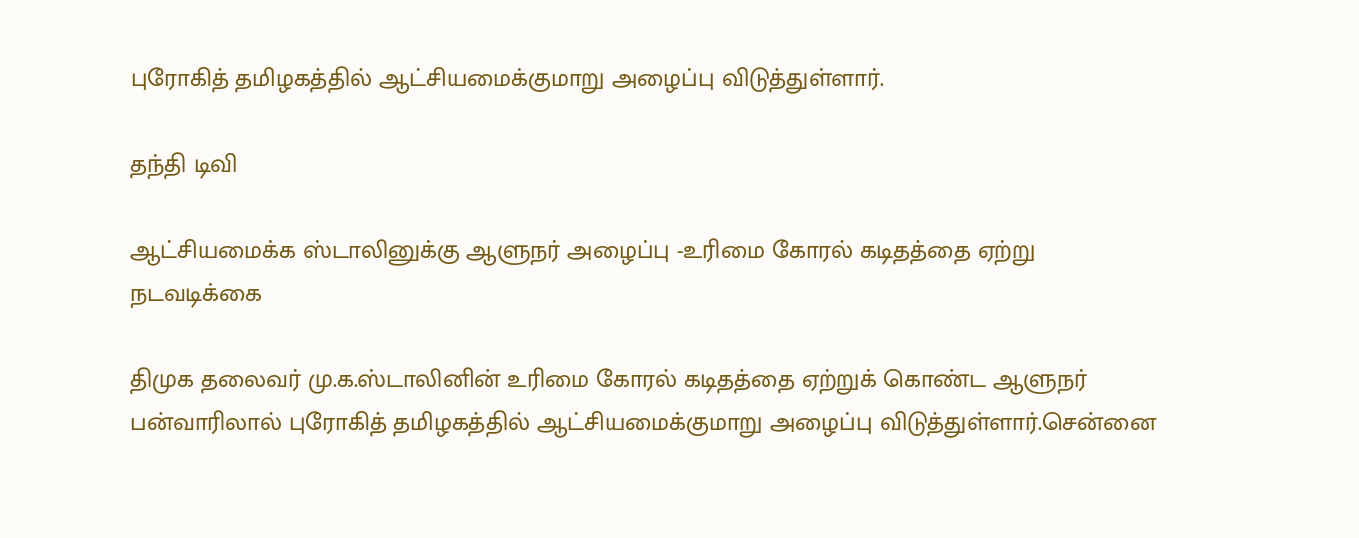புரோகித் தமிழகத்தில் ஆட்சியமைக்குமாறு அழைப்பு விடுத்துள்ளார்.

தந்தி டிவி

ஆட்சியமைக்க ஸ்டாலினுக்கு ஆளுநர் அழைப்பு -உரிமை கோரல் கடிதத்தை ஏற்று நடவடிக்கை

திமுக தலைவர் மு.க.ஸ்டாலினின் உரிமை கோரல் கடிதத்தை ஏற்றுக் கொண்ட ஆளுநர் பன்வாரிலால் புரோகித் தமிழகத்தில் ஆட்சியமைக்குமாறு அழைப்பு விடுத்துள்ளார்.சென்னை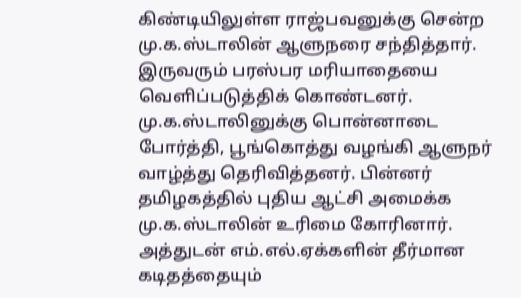கிண்டியிலுள்ள ராஜ்பவனுக்கு சென்ற மு.க.ஸ்டாலின் ஆளுநரை சந்தித்தார். இருவரும் பரஸ்பர மரியாதையை வெளிப்படுத்திக் கொண்டனர். மு.க.ஸ்டாலினுக்கு பொன்னாடை போர்த்தி, பூங்கொத்து வழங்கி ஆளுநர் வாழ்த்து தெரிவித்தனர். பின்னர் தமிழகத்தில் புதிய ஆட்சி அமைக்க மு.க.ஸ்டாலின் உரிமை கோரினார். அத்துடன் எம்.எல்.ஏக்களின் தீர்மான கடிதத்தையும்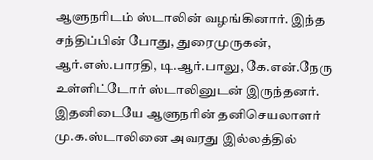ஆளுநரிடம் ஸ்டாலின் வழங்கினார். இந்த சந்திப்பின் போது, துரைமுருகன், ஆர்.எஸ்.பாரதி, டி.ஆர்.பாலு, கே.என்.நேரு உள்ளிட்டோர் ஸ்டாலினுடன் இருந்தனர். இதனிடையே ஆளுநரின் தனிசெயலாளர் மு.க.ஸ்டாலினை அவரது இல்லத்தில்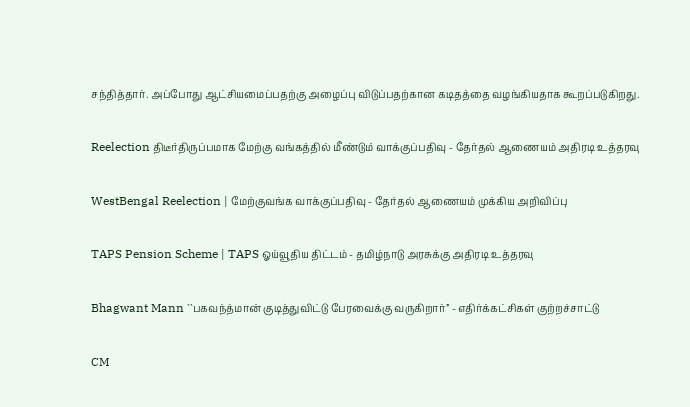சந்தித்தார். அப்போது ஆட்சியமைப்பதற்கு அழைப்பு விடுப்பதற்கான கடிதத்தை வழங்கியதாக கூறப்படுகிறது.

Reelection திடீர்திருப்பமாக மேற்கு வங்கத்தில் மீண்டும் வாக்குப்பதிவு - தேர்தல் ஆணையம் அதிரடி உத்தரவு

WestBengal Reelection | மேற்குவங்க வாக்குப்பதிவு - தேர்தல் ஆணையம் முக்கிய அறிவிப்பு

TAPS Pension Scheme | TAPS ஓய்வூதிய திட்டம் - தமிழ்நாடு அரசுக்கு அதிரடி உத்தரவு

Bhagwant Mann ``பகவந்த்மான் குடித்துவிட்டு பேரவைக்கு வருகிறார்’’ - எதிர்க்கட்சிகள் குற்றச்சாட்டு

CM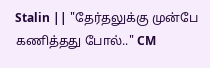Stalin || "தேர்தலுக்கு முன்பே கணித்தது போல்.." CM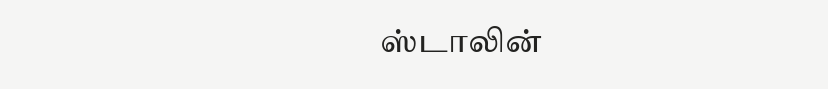ஸ்டாலின்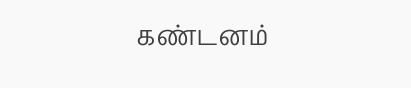கண்டனம்